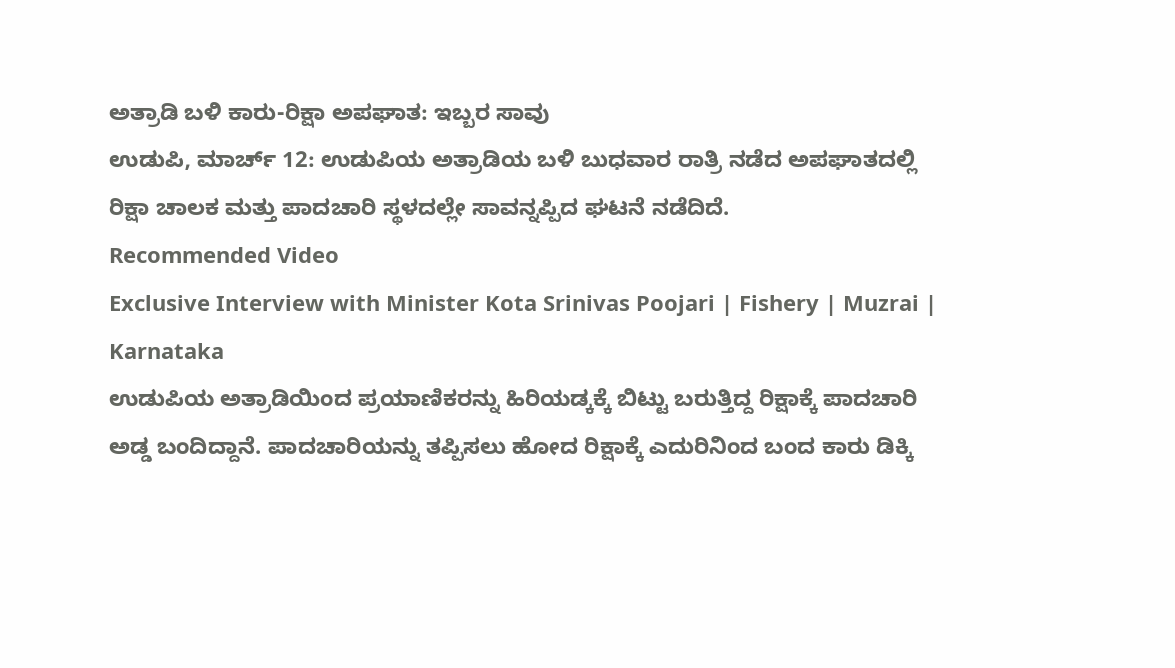ಅತ್ರಾಡಿ ಬಳಿ ಕಾರು-ರಿಕ್ಷಾ ಅಪಘಾತ: ಇಬ್ಬರ ಸಾವು
ಉಡುಪಿ, ಮಾರ್ಚ್ 12: ಉಡುಪಿಯ ಅತ್ರಾಡಿಯ ಬಳಿ ಬುಧವಾರ ರಾತ್ರಿ ನಡೆದ ಅಪಘಾತದಲ್ಲಿ ರಿಕ್ಷಾ ಚಾಲಕ ಮತ್ತು ಪಾದಚಾರಿ ಸ್ಥಳದಲ್ಲೇ ಸಾವನ್ನಪ್ಪಿದ ಘಟನೆ ನಡೆದಿದೆ.
Recommended Video
Exclusive Interview with Minister Kota Srinivas Poojari | Fishery | Muzrai | Karnataka
ಉಡುಪಿಯ ಅತ್ರಾಡಿಯಿಂದ ಪ್ರಯಾಣಿಕರನ್ನು ಹಿರಿಯಡ್ಕಕ್ಕೆ ಬಿಟ್ಟು ಬರುತ್ತಿದ್ದ ರಿಕ್ಷಾಕ್ಕೆ ಪಾದಚಾರಿ ಅಡ್ಡ ಬಂದಿದ್ದಾನೆ. ಪಾದಚಾರಿಯನ್ನು ತಪ್ಪಿಸಲು ಹೋದ ರಿಕ್ಷಾಕ್ಕೆ ಎದುರಿನಿಂದ ಬಂದ ಕಾರು ಡಿಕ್ಕಿ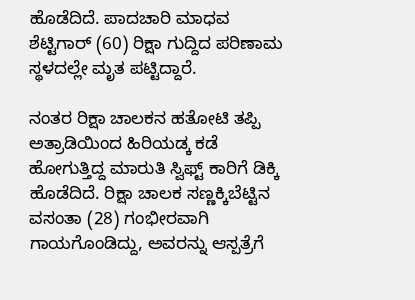ಹೊಡೆದಿದೆ. ಪಾದಚಾರಿ ಮಾಧವ ಶೆಟ್ಟಿಗಾರ್ (60) ರಿಕ್ಷಾ ಗುದ್ದಿದ ಪರಿಣಾಮ ಸ್ಥಳದಲ್ಲೇ ಮೃತ ಪಟ್ಟಿದ್ದಾರೆ.

ನಂತರ ರಿಕ್ಷಾ ಚಾಲಕನ ಹತೋಟಿ ತಪ್ಪಿ ಅತ್ರಾಡಿಯಿಂದ ಹಿರಿಯಡ್ಕ ಕಡೆ ಹೋಗುತ್ತಿದ್ದ ಮಾರುತಿ ಸ್ವಿಫ್ಟ್ ಕಾರಿಗೆ ಡಿಕ್ಕಿ ಹೊಡೆದಿದೆ. ರಿಕ್ಷಾ ಚಾಲಕ ಸಣ್ಣಕ್ಕಿಬೆಟ್ಟಿನ ವಸಂತಾ (28) ಗಂಭೀರವಾಗಿ ಗಾಯಗೊಂಡಿದ್ದು, ಅವರನ್ನು ಆಸ್ಪತ್ರೆಗೆ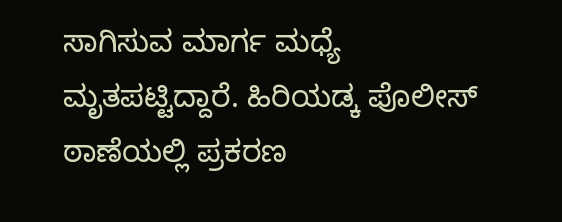ಸಾಗಿಸುವ ಮಾರ್ಗ ಮಧ್ಯೆ ಮೃತಪಟ್ಟಿದ್ದಾರೆ. ಹಿರಿಯಡ್ಕ ಪೊಲೀಸ್ ಠಾಣೆಯಲ್ಲಿ ಪ್ರಕರಣ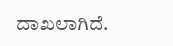ದಾಖಲಾಗಿದೆ.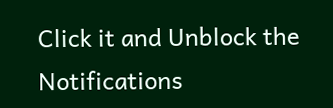Click it and Unblock the Notifications